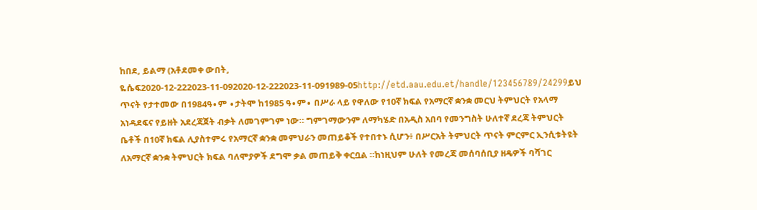ከበደ, ይልማ (አቶደመቀ ውበት, ዬሴፍ2020-12-222023-11-092020-12-222023-11-091989-05http://etd.aau.edu.et/handle/123456789/24299ይህ ጥናት የታተመው በ1984ዓ∙ም ∙ታትሞ ከ1985 ዓ∙ም∙ በሥራ ላይ የዋለው የ10ኛ ክፍል የአማርኛ ቋንቋ መርህ ትምህርት የአላማ አነዳደፍና የይዘት አደረጃጀት ብቃት ለመገምገም ነው። ግምገማውንም ለማካሄድ በአዲስ አበባ የመንግስት ሁለተኛ ደረጃ ትምህርት ቤቶች በ10ኛ ክፍል ሊያስተምሩ የአማርኛ ቋንቋ መምህራን መጠይቆች የተበተኑ ሲሆን፥ በሥርአት ትምህርት ጥናት ምርምር ኢንሲቱትዩት ለአማርኛ ቋንቋ ትምህርት ክፍል ባለሞያዎች ደግሞ ቃል መጠይቅ ቀርቧል ።ከነዚህም ሁለት የመረጃ መሰባሰቢያ ዘዴዎች ባሻገር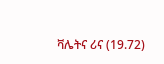ቫሌትና ሪና (19.72)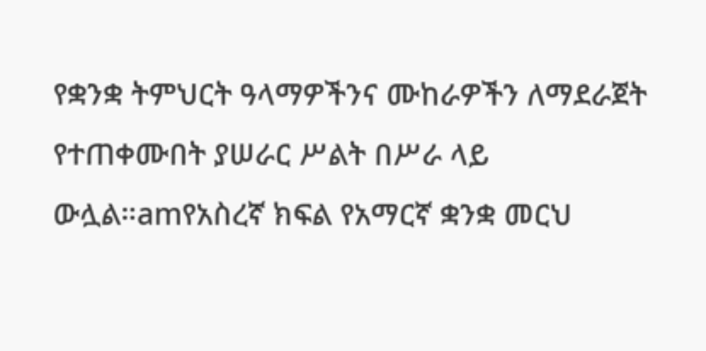የቋንቋ ትምህርት ዓላማዎችንና ሙከራዎችን ለማደራጀት የተጠቀሙበት ያሠራር ሥልት በሥራ ላይ ውሏል።amየአስረኛ ክፍል የአማርኛ ቋንቋ መርህ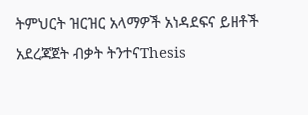ትምህርት ዝርዝር አላማዎች አነዳደፍና ይዘቶች አደረጃጀት ብቃት ትንተናThesis